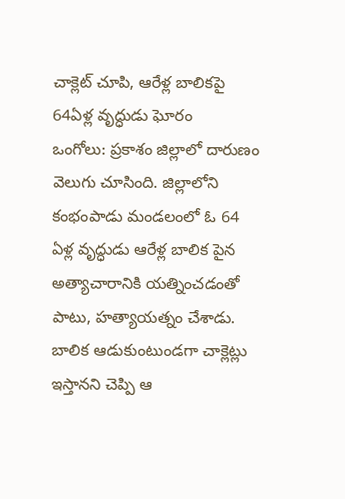చాక్లెట్ చూపి, ఆరేళ్ల బాలికపై 64ఏళ్ల వృద్ధుడు ఘోరం
ఒంగోలు: ప్రకాశం జిల్లాలో దారుణం వెలుగు చూసింది. జిల్లాలోని కంభంపాడు మండలంలో ఓ 64 ఏళ్ల వృద్ధుడు ఆరేళ్ల బాలిక పైన అత్యాచారానికి యత్నించడంతో పాటు, హత్యాయత్నం చేశాడు. బాలిక ఆడుకుంటుండగా చాక్లెట్లు ఇస్తానని చెప్పి ఆ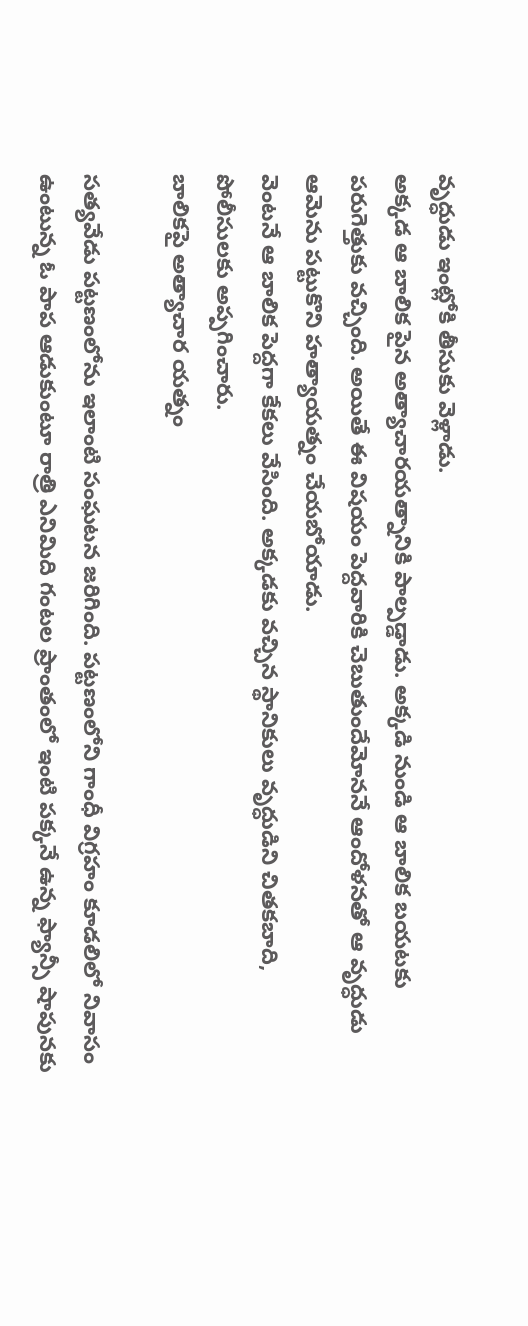వృద్ధుడు ఇంట్లోకి తీసుకు వెళ్లాడు.
అక్కడ ఆ బాలిక పైన అత్యాచారయత్నానికి పాల్పడ్డాడు. అక్కడి నుండి ఆ బాలిక బయటకు పరుగెత్తుకు వచ్చింది. అయితే ఈ విషయం పెద్దవారికి చెబుతుందేమోననే ఆందోళనతో ఆ వృద్ధుడు ఆమెను పట్టుకొని హత్యాయత్నం చేయబోయాడు.
వెంటనే ఆ బాలిక పెద్దగా కేకలు వేసింది. అక్కడకు వచ్చిన స్థానికులు వృద్ధుడిని చితకబాది, పోలీసులకు అప్పగించారు.
బాలికపై అత్యాచార యత్నం

సత్యవేడు పట్టణంలోను ఇలాంటి సంఘటన జరిగింది. పట్టణంలోని గాంధీ విగ్రహం కూడలిలో నివాసం ఉంటున్న ఓ పాప ఆడుకుంటూ రాత్రి ఎనిమిది గంటల ప్రాంతంలో ఇంటి పక్కనే ఉన్న ఫ్యాన్సీ షాపునకు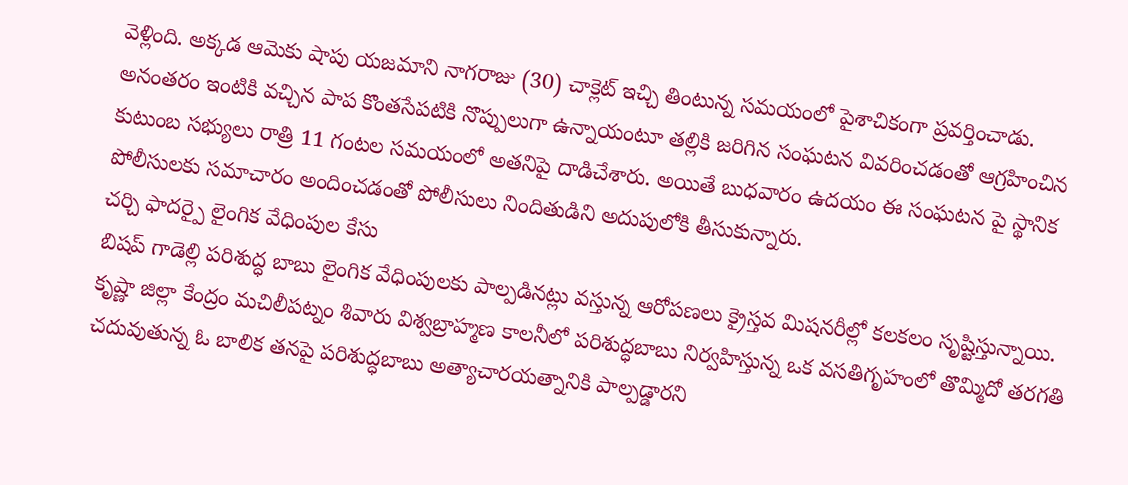వెళ్లింది. అక్కడ ఆమెకు షాపు యజమాని నాగరాజు (30) చాక్లెట్ ఇచ్చి తింటున్న సమయంలో పైశాచికంగా ప్రవర్తించాడు.
అనంతరం ఇంటికి వచ్చిన పాప కొంతసేపటికి నొప్పులుగా ఉన్నాయంటూ తల్లికి జరిగిన సంఘటన వివరించడంతో ఆగ్రహించిన కుటుంబ సభ్యులు రాత్రి 11 గంటల సమయంలో అతనిపై దాడిచేశారు. అయితే బుధవారం ఉదయం ఈ సంఘటన పై స్థానిక పోలీసులకు సమాచారం అందించడంతో పోలీసులు నిందితుడిని అదుపులోకి తీసుకున్నారు.
చర్చి ఫాదర్పై లైంగిక వేధింపుల కేసు
బిషప్ గాడెల్లి పరిశుద్ధ బాబు లైంగిక వేధింపులకు పాల్పడినట్లు వస్తున్న ఆరోపణలు క్రైస్తవ మిషనరీల్లో కలకలం సృష్టిస్తున్నాయి.
కృష్ణా జిల్లా కేంద్రం మచిలీపట్నం శివారు విశ్వబ్రాహ్మణ కాలనీలో పరిశుద్ధబాబు నిర్వహిస్తున్న ఒక వసతిగృహంలో తొమ్మిదో తరగతి చదువుతున్న ఓ బాలిక తనపై పరిశుద్ధబాబు అత్యాచారయత్నానికి పాల్పడ్డారని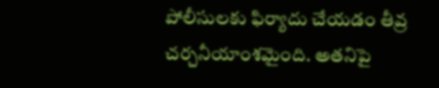పోలీసులకు ఫిర్యాదు చేయడం తీవ్ర చర్చనీయాంశమైంది. అతనిపై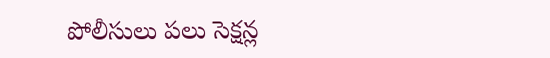పోలీసులు పలు సెక్షన్ల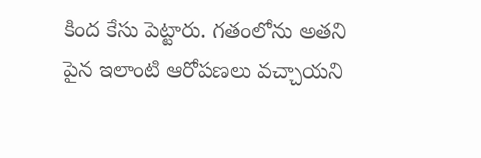కింద కేసు పెట్టారు. గతంలోను అతని పైన ఇలాంటి ఆరోపణలు వచ్చాయని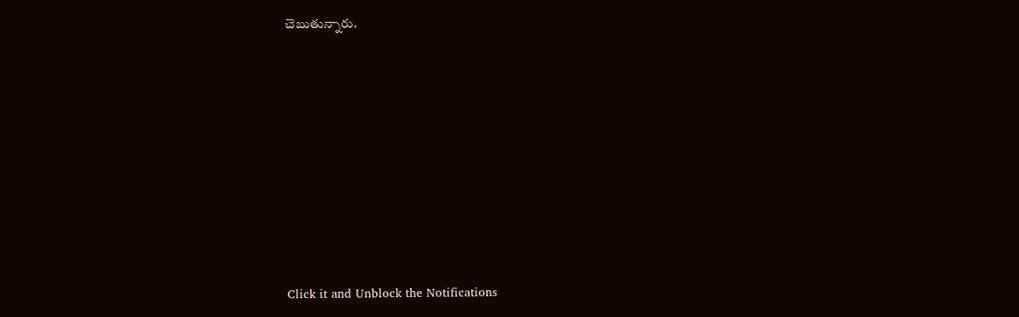చెబుతున్నారు.












Click it and Unblock the Notifications